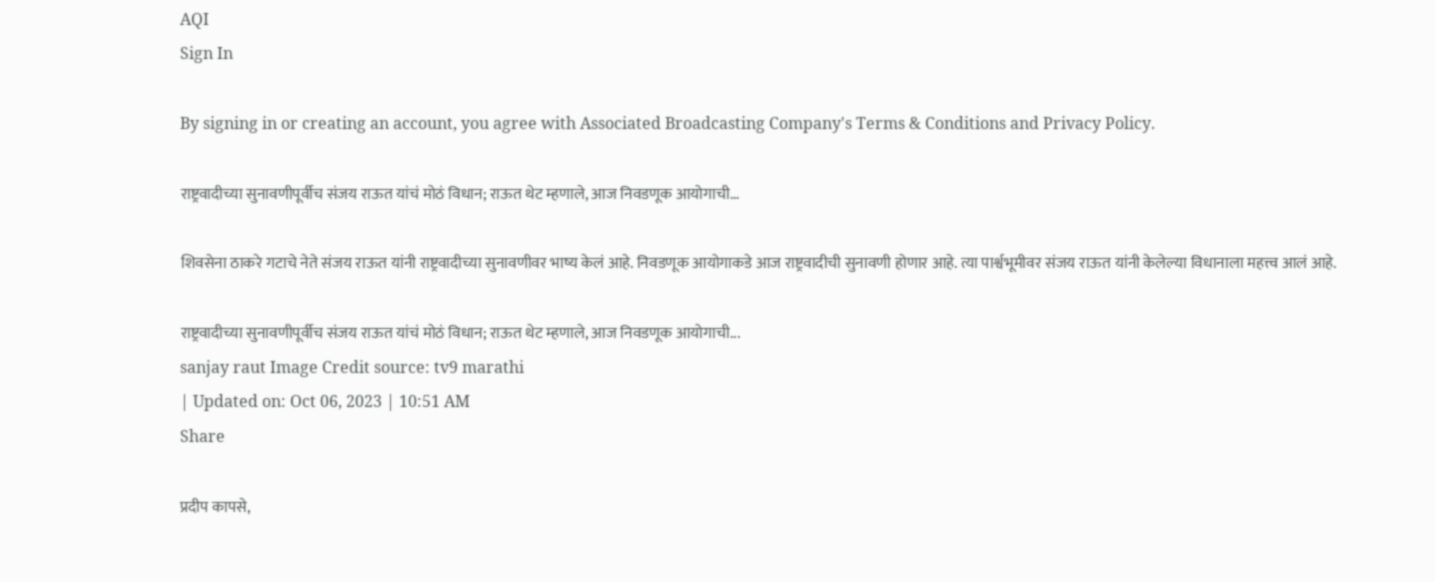AQI
Sign In

By signing in or creating an account, you agree with Associated Broadcasting Company's Terms & Conditions and Privacy Policy.

राष्ट्रवादीच्या सुनावणीपूर्वीच संजय राऊत यांचं मोठं विधान; राऊत थेट म्हणाले, आज निवडणूक आयोगाची…

शिवसेना ठाकरे गटाचे नेते संजय राऊत यांनी राष्ट्रवादीच्या सुनावणीवर भाष्य केलं आहे. निवडणूक आयोगाकडे आज राष्ट्रवादीची सुनावणी होणार आहे. त्या पार्श्वभूमीवर संजय राऊत यांनी केलेल्या विधानाला महत्त्व आलं आहे.

राष्ट्रवादीच्या सुनावणीपूर्वीच संजय राऊत यांचं मोठं विधान; राऊत थेट म्हणाले, आज निवडणूक आयोगाची...
sanjay raut Image Credit source: tv9 marathi
| Updated on: Oct 06, 2023 | 10:51 AM
Share

प्रदीप कापसे,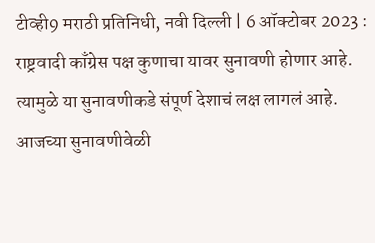टीव्ही9 मराठी प्रतिनिधी, नवी दिल्ली | 6 ऑक्टोबर 2023 : राष्ट्रवादी काँग्रेस पक्ष कुणाचा यावर सुनावणी होणार आहे. त्यामुळे या सुनावणीकडे संपूर्ण देशाचं लक्ष लागलं आहे. आजच्या सुनावणीवेळी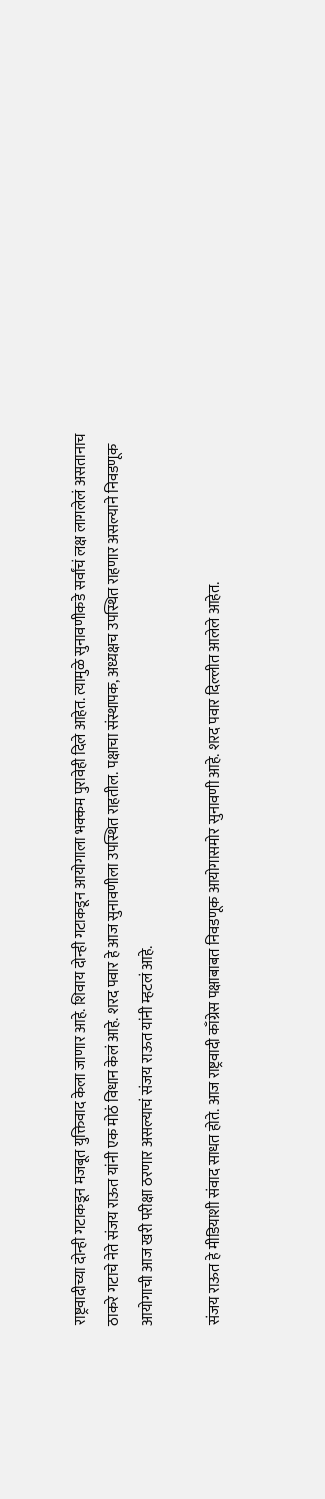राष्ट्रवादीच्या दोन्ही गटाकडून मजबूत युक्तिवाद केला जाणार आहे. शिवाय दोन्ही गटाकडून आयोगाला भक्कम पुरावेही दिले आहेत. त्यामुळे सुनावणीकडे सर्वांचं लक्ष लागलेलं असतानाच ठाकरे गटाचे नेते संजय राऊत यांनी एक मोठं विधान केलं आहे. शरद पवार हे आज सुनावणीला उपस्थित राहतील. पक्षाचा संस्थापक, अध्यक्षच उपस्थित राहणार असल्याने निवडणूक आयोगाची आज खरी परीक्षा ठरणार असल्याचं संजय राऊत यांनी म्हटलं आहे.

संजय राऊत हे मीडियाशी संवाद साधत होते. आज राष्ट्रवादी काँग्रेस पक्षाबाबत निवडणूक आयोगासमोर सुनावणी आहे. शरद पवार दिल्लीत आलेले आहेत.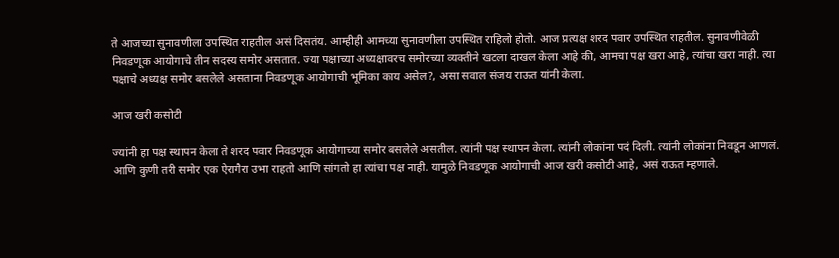ते आजच्या सुनावणीला उपस्थित राहतील असं दिसतंय. आम्हीही आमच्या सुनावणीला उपस्थित राहिलो होतो. आज प्रत्यक्ष शरद पवार उपस्थित राहतील. सुनावणीवेळी निवडणूक आयोगाचे तीन सदस्य समोर असतात. ज्या पक्षाच्या अध्यक्षावरच समोरच्या व्यक्तीने खटला दाखल केला आहे की, आमचा पक्ष खरा आहे, त्यांचा खरा नाही. त्या पक्षाचे अध्यक्ष समोर बसलेले असताना निवडणूक आयोगाची भूमिका काय असेल?, असा सवाल संजय राऊत यांनी केला.

आज खरी कसोटी

ज्यांनी हा पक्ष स्थापन केला ते शरद पवार निवडणूक आयोगाच्या समोर बसलेले असतील. त्यांनी पक्ष स्थापन केला. त्यांनी लोकांना पदं दिली. त्यांनी लोकांना निवडून आणलं. आणि कुणी तरी समोर एक ऐरागैरा उभा राहतो आणि सांगतो हा त्यांचा पक्ष नाही. यामुळे निवडणूक आयोगाची आज खरी कसोटी आहे, असं राऊत म्हणाले.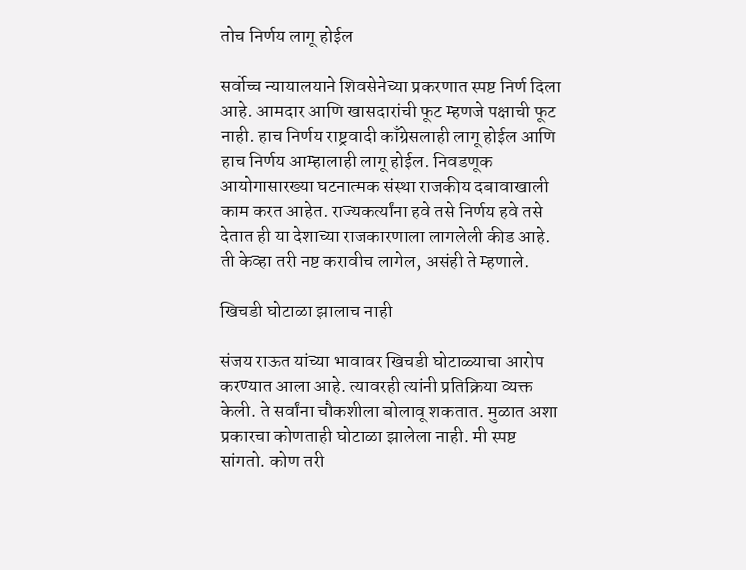तोच निर्णय लागू होईल

सर्वोच्च न्यायालयाने शिवसेनेच्या प्रकरणात स्पष्ट निर्ण दिला आहे. आमदार आणि खासदारांची फूट म्हणजे पक्षाची फूट नाही. हाच निर्णय राष्ट्रवादी काँग्रेसलाही लागू होईल आणि हाच निर्णय आम्हालाही लागू होईल. निवडणूक आयोगासारख्या घटनात्मक संस्था राजकीय दबावाखाली काम करत आहेत. राज्यकर्त्यांना हवे तसे निर्णय हवे तसे देतात ही या देशाच्या राजकारणाला लागलेली कीड आहे. ती केव्हा तरी नष्ट करावीच लागेल, असंही ते म्हणाले.

खिचडी घोटाळा झालाच नाही

संजय राऊत यांच्या भावावर खिचडी घोटाळ्याचा आरोप करण्यात आला आहे. त्यावरही त्यांनी प्रतिक्रिया व्यक्त केली. ते सर्वांना चौकशीला बोलावू शकतात. मुळात अशा प्रकारचा कोणताही घोटाळा झालेला नाही. मी स्पष्ट सांगतो. कोण तरी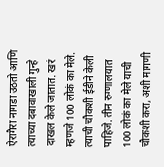ऐरागैरा नागडा उठतो आणि त्याच्या दबावाखाली गुन्हे दाखल केले जातात. खरं म्हणजे 100 लोकं का मेले. त्याची चौकशी ईडीने केली पाहिजे. तीन रुग्णालयात 100 लोकं का मेले याची चौकशी करा, अशी मागणी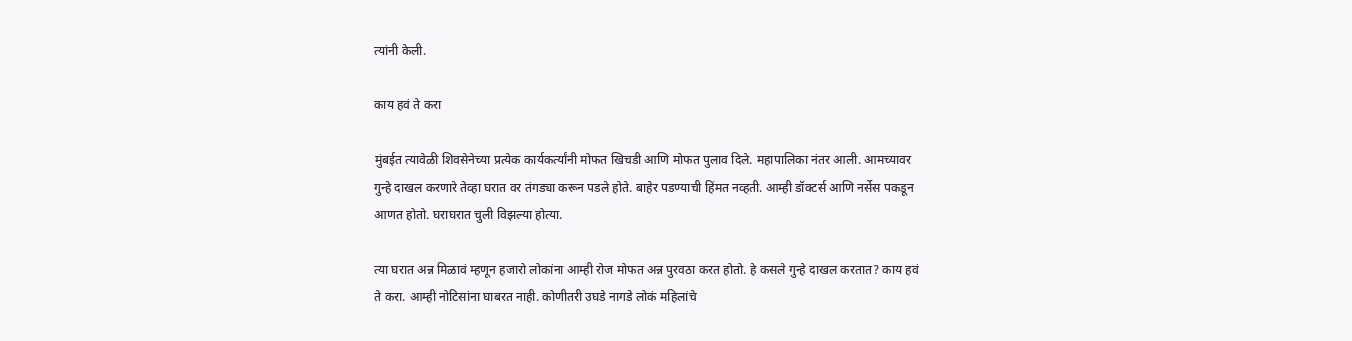त्यांनी केली.

काय हवं ते करा

मुंबईत त्यावेळी शिवसेनेच्या प्रत्येक कार्यकर्त्यांनी मोफत खिचडी आणि मोफत पुलाव दिले. महापालिका नंतर आली. आमच्यावर गुन्हे दाखल करणारे तेव्हा घरात वर तंगड्या करून पडले होते. बाहेर पडण्याची हिंमत नव्हती. आम्ही डॉक्टर्स आणि नर्सेस पकडून आणत होतो. घराघरात चुली विझल्या होत्या.

त्या घरात अन्न मिळावं म्हणून हजारो लोकांना आम्ही रोज मोफत अन्न पुरवठा करत होतो. हे कसले गुन्हे दाखल करतात? काय हवं ते करा. आम्ही नोटिसांना घाबरत नाही. कोणीतरी उघडे नागडे लोकं महिलांचे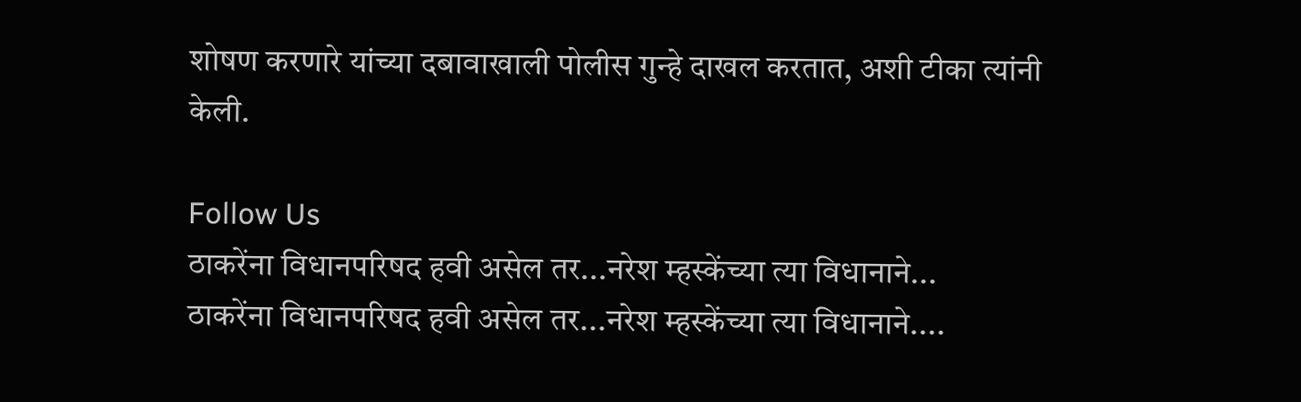शोषण करणारे यांच्या दबावाखाली पोलीस गुन्हे दाखल करतात, अशी टीका त्यांनी केली.

Follow Us
ठाकरेंना विधानपरिषद हवी असेल तर...नरेश म्हस्केंच्या त्या विधानाने...
ठाकरेंना विधानपरिषद हवी असेल तर...नरेश म्हस्केंच्या त्या विधानाने....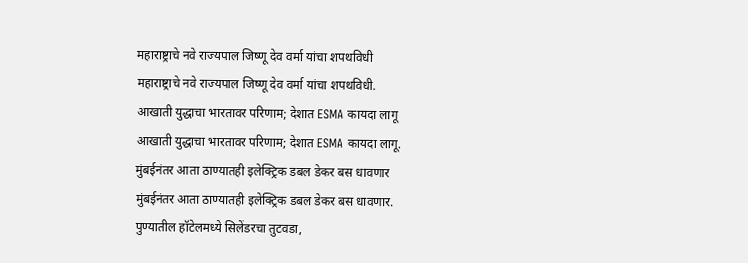महाराष्ट्राचे नवे राज्यपाल जिष्णू देव वर्मा यांचा शपथविधी
महाराष्ट्राचे नवे राज्यपाल जिष्णू देव वर्मा यांचा शपथविधी.
आखाती युद्धाचा भारतावर परिणाम; देशात ESMA कायदा लागू
आखाती युद्धाचा भारतावर परिणाम; देशात ESMA कायदा लागू.
मुंबईनंतर आता ठाण्यातही इलेक्ट्रिक डबल डेकर बस धावणार
मुंबईनंतर आता ठाण्यातही इलेक्ट्रिक डबल डेकर बस धावणार.
पुण्यातील हॉटेलमध्ये सिलेंडरचा तुटवडा,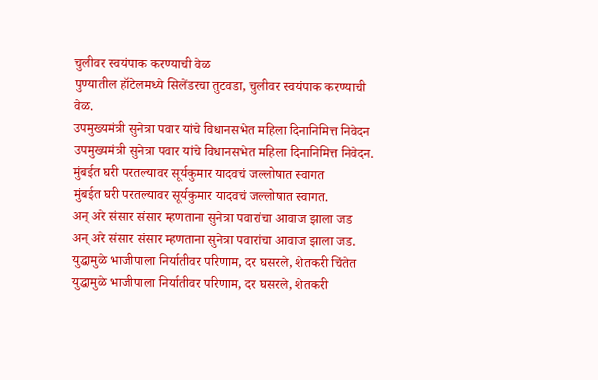चुलीवर स्वयंपाक करण्याची वेळ
पुण्यातील हॉटेलमध्ये सिलेंडरचा तुटवडा, चुलीवर स्वयंपाक करण्याची वेळ.
उपमुख्यमंत्री सुनेत्रा पवार यांचे विधानसभेत महिला दिनानिमित्त निवेदन
उपमुख्यमंत्री सुनेत्रा पवार यांचे विधानसभेत महिला दिनानिमित्त निवेदन.
मुंबईत घरी परतल्यावर सूर्यकुमार यादवचं जल्लोषात स्वागत
मुंबईत घरी परतल्यावर सूर्यकुमार यादवचं जल्लोषात स्वागत.
अन् अरे संसार संसार म्हणताना सुनेत्रा पवारांचा आवाज झाला जड
अन् अरे संसार संसार म्हणताना सुनेत्रा पवारांचा आवाज झाला जड.
युद्धामुळे भाजीपाला निर्यातीवर परिणाम, दर घसरले, शेतकरी चिंतेत
युद्धामुळे भाजीपाला निर्यातीवर परिणाम, दर घसरले, शेतकरी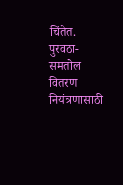चिंतेत.
पुरवठा-समतोल वितरण नियंत्रणासाठी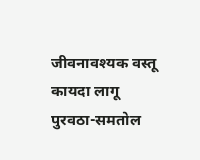जीवनावश्यक वस्तू कायदा लागू
पुरवठा-समतोल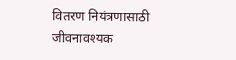वितरण नियंत्रणासाठी जीवनावश्यक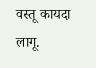वस्तू कायदा लागू.